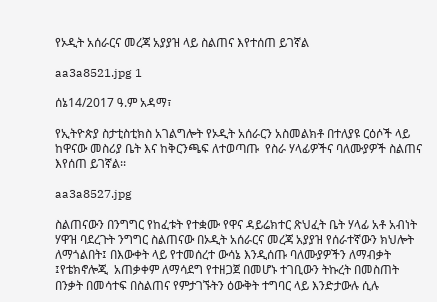የኦዲት አሰራርና መረጃ አያያዝ ላይ ስልጠና እየተሰጠ ይገኛል

aa3a8521.jpg 1

ሰኔ14/2017 ዓ.ም አዳማ፣

የኢትዮጵያ ስታቲስቲክስ አገልግሎት የኦዲት አሰራርን አስመልክቶ በተለያዩ ርዕሶች ላይ ከዋናው መስሪያ ቤት እና ከቅርንጫፍ ለተወጣጡ  የስራ ሃላፊዎችና ባለሙያዎች ስልጠና እየሰጠ ይገኛል፡፡

aa3a8527.jpg

ስልጠናውን በንግግር የከፈቱት የተቋሙ የዋና ዳይሬክተር ጽህፈት ቤት ሃላፊ አቶ አብነት ሃዋዝ ባደረጉት ንግግር ስልጠናው በኦዲት አሰራርና መረጃ አያያዝ የሰራተኛውን ክህሎት ለማጎልበት፤ በእውቀት ላይ የተመሰረተ ውሳኔ እንዲሰጡ ባለሙያዎችን ለማብቃት ፤የቴክኖሎጂ  አጠቃቀም ለማሳደግ የተዘጋጀ በመሆኑ ተገቢውን ትኩረት በመስጠት በንቃት በመሳተፍ በስልጠና የምታገኙትን ዕውቅት ተግባር ላይ እንድታውሉ ሲሉ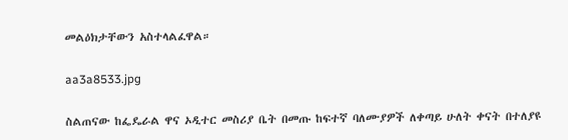መልዕክታቸውን አስተላልፈዋል።

aa3a8533.jpg

ስልጠናው ከፌዴራል ዋና ኦዲተር መስሪያ ቤት በመጡ ከፍተኛ ባለሙያዎች ለቀጣይ ሁለት ቀናት በተለያዩ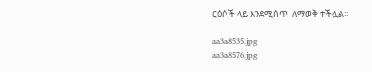ርዕሶች ላይ እንደሚሰጥ  ለማወቅ ተችሏል፡፡

aa3a8535.jpg
aa3a8576.jpg